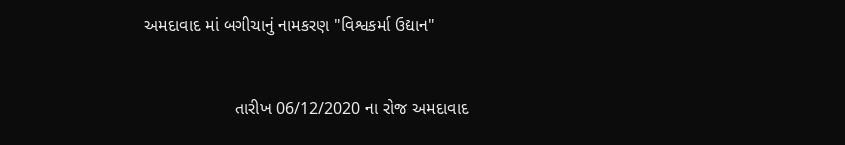અમદાવાદ માં બગીચાનું નામકરણ "વિશ્વકર્મા ઉદ્યાન"


                   તારીખ 06/12/2020 ના રોજ અમદાવાદ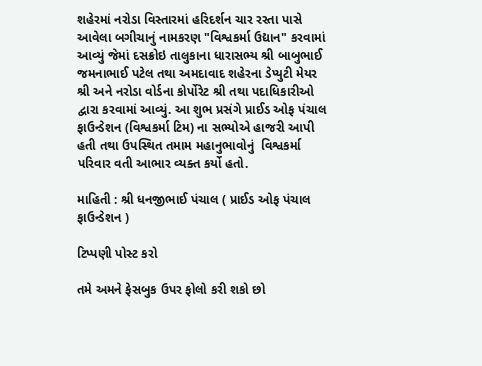શહેરમાં નરોડા વિસ્તારમાં હરિદર્શન ચાર રસ્તા પાસે આવેલા બગીચાનું નામકરણ "વિશ્વકર્મા ઉદ્યાન" કરવામાં આવ્યું જેમાં દસક્રોઇ તાલુકાના ધારાસભ્ય શ્રી બાબુભાઈ જમનાભાઈ પટેલ તથા અમદાવાદ શહેરના ડેપ્યુટી મેયર શ્રી અને નરોડા વોર્ડના કોર્પોરેટ શ્રી તથા પદાધિકારીઓ દ્વારા કરવામાં આવ્યું. આ શુભ પ્રસંગે પ્રાઈડ ઓફ પંચાલ ફાઉન્ડેશન (વિશ્વકર્મા ટિમ) ના સભ્યોએ હાજરી આપી હતી તથા ઉપસ્થિત તમામ મહાનુભાવોનું  વિશ્વકર્મા પરિવાર વતી આભાર વ્યક્ત કર્યો હતો.

માહિતી : શ્રી ધનજીભાઈ પંચાલ ( પ્રાઈડ ઓફ પંચાલ ફાઉન્ડેશન )

ટિપ્પણી પોસ્ટ કરો

તમે અમને ફેસબુક ઉપર ફોલો કરી શકો છો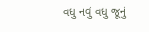વધુ નવું વધુ જૂનું